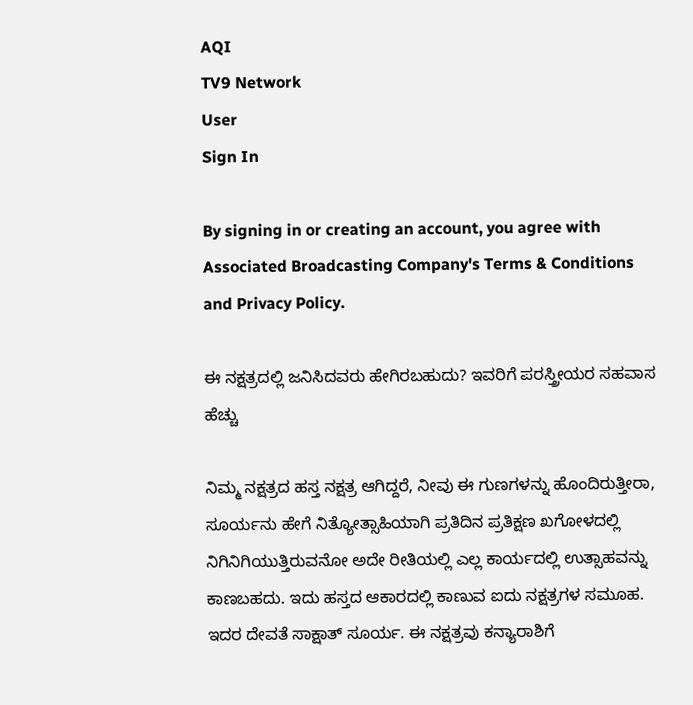AQI
TV9 Network
User
Sign In

By signing in or creating an account, you agree with Associated Broadcasting Company's Terms & Conditions and Privacy Policy.

ಈ ನಕ್ಷತ್ರದಲ್ಲಿ‌ ಜನಿಸಿದವರು ಹೇಗಿರಬಹುದು? ಇವರಿಗೆ ಪರಸ್ತ್ರೀಯರ ಸಹವಾಸ ಹೆಚ್ಚು

ನಿಮ್ಮ ನಕ್ಷತ್ರದ ಹಸ್ತ ನಕ್ಷತ್ರ ಆಗಿದ್ದರೆ, ನೀವು ಈ ಗುಣಗಳನ್ನು ಹೊಂದಿರುತ್ತೀರಾ, ಸೂರ್ಯನು ಹೇಗೆ ನಿತ್ಯೋತ್ಸಾಹಿಯಾಗಿ ಪ್ರತಿದಿನ ಪ್ರತಿಕ್ಷಣ ಖಗೋಳದಲ್ಲಿ ನಿಗಿನಿಗಿಯುತ್ತಿರುವನೋ ಅದೇ ರೀತಿಯಲ್ಲಿ ಎಲ್ಲ ಕಾರ್ಯದಲ್ಲಿ ಉತ್ಸಾಹವನ್ನು ಕಾಣಬಹದು. ಇದು ಹಸ್ತದ ಆಕಾರದಲ್ಲಿ ಕಾಣುವ ಐದು ನಕ್ಷತ್ರಗಳ ಸಮೂಹ. ಇದರ ದೇವತೆ ಸಾಕ್ಷಾತ್ ಸೂರ್ಯ. ಈ ನಕ್ಷತ್ರವು ಕನ್ಯಾರಾಶಿಗೆ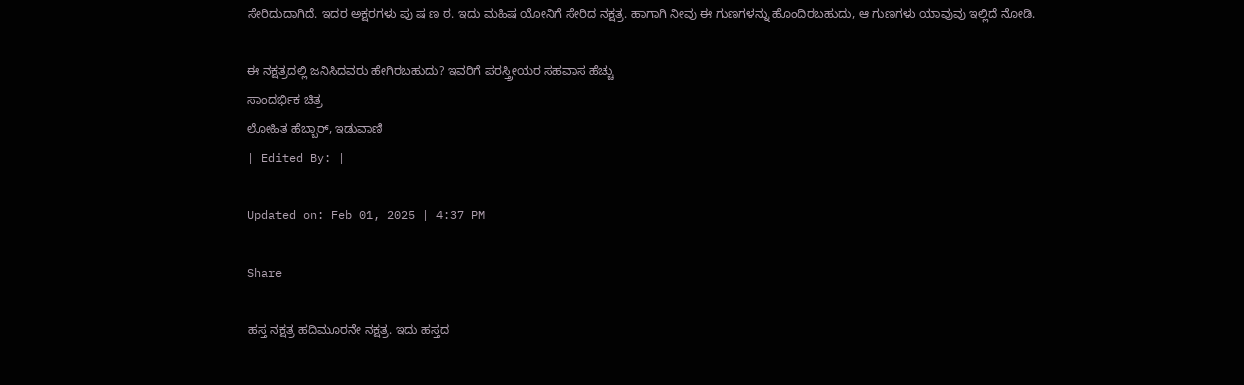ಸೇರಿದುದಾಗಿದೆ. ಇದರ ಅಕ್ಷರಗಳು ಪು ಷ ಣ ಠ. ಇದು ಮಹಿಷ ಯೋನಿಗೆ ಸೇರಿದ ನಕ್ಷತ್ರ. ಹಾಗಾಗಿ ನೀವು ಈ ಗುಣಗಳನ್ನು ಹೊಂದಿರಬಹುದು, ಆ ಗುಣಗಳು ಯಾವುವು ಇಲ್ಲಿದೆ ನೋಡಿ.

ಈ ನಕ್ಷತ್ರದಲ್ಲಿ‌ ಜನಿಸಿದವರು ಹೇಗಿರಬಹುದು? ಇವರಿಗೆ ಪರಸ್ತ್ರೀಯರ ಸಹವಾಸ ಹೆಚ್ಚು
ಸಾಂದರ್ಭಿಕ ಚಿತ್ರ
ಲೋಹಿತ ಹೆಬ್ಬಾರ್, ಇಡುವಾಣಿ
| Edited By: |

Updated on: Feb 01, 2025 | 4:37 PM

Share

ಹಸ್ತ ನಕ್ಷತ್ರ ಹದಿಮೂರನೇ ನಕ್ಷತ್ರ. ಇದು ಹಸ್ತದ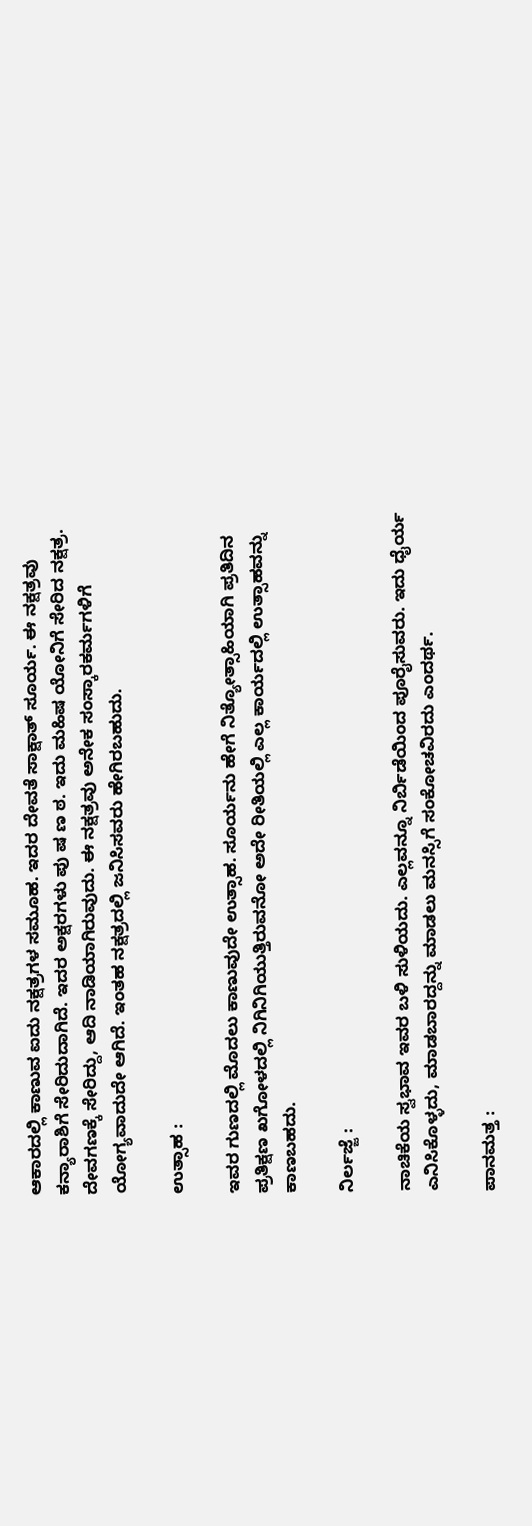ಆಕಾರದಲ್ಲಿ ಕಾಣುವ ಐದು ನಕ್ಷತ್ರಗಳ ಸಮೂಹ. ಇದರ ದೇವತೆ ಸಾಕ್ಷಾತ್ ಸೂರ್ಯ. ಈ ನಕ್ಷತ್ರವು ಕನ್ಯಾರಾಶಿಗೆ ಸೇರಿದುದಾಗಿದೆ. ಇದರ ಅಕ್ಷರಗಳು ಪು ಷ ಣ ಠ. ಇದು ಮಹಿಷ ಯೋನಿಗೆ ಸೇರಿದ ನಕ್ಷತ್ರ. ದೇವಗಣಕ್ಕೆ ಸೇರಿದ್ದು, ಆದಿ ನಾಡಿಯಾಗಿರುವುದು. ಈ ನಕ್ಷತ್ರವು ಅನೇಕ ಸಂಸ್ಕಾರಕರ್ಮಗಳಿಗೆ ಯೋಗ್ಯವಾದುದೇ ಆಗಿದೆ. ಇಂತಹ ನಕ್ಷತ್ರದಲ್ಲಿ‌ ಜನಿಸಿಸವರು ಹೇಗಿರಬಹುದು.

ಉತ್ಸಾಹ :

ಇವರ ಗುಣದಲ್ಲಿ ಮೊದಲು ಕಾಣುವುದೇ ಉತ್ಸಾಹ. ಸೂರ್ಯನು ಹೇಗೆ ನಿತ್ಯೋತ್ಸಾಹಿಯಾಗಿ ಪ್ರತಿದಿನ ಪ್ರತಿಕ್ಷಣ ಖಗೋಳದಲ್ಲಿ ನಿಗಿನಿಗಿಯುತ್ತಿರುವನೋ ಅದೇ ರೀತಿಯಲ್ಲಿ ಎಲ್ಲ ಕಾರ್ಯದಲ್ಲಿ ಉತ್ಸಾಹವನ್ನು ಕಾಣಬಹದು.

ನಿರ್ಲಜ್ಜೆ :

ನಾಚಿಕೆಯ ಸ್ವಭಾವ ಇವರ ಬಳಿ ಸುಳಿಯದು. ಎಲ್ಲವನ್ನೂ ನಿರ್ಬಿಡೆಯಿಂದ ಪೂರೈಸುವರು. ಇದು ಧೈರ್ಯ ಎನಿಸಿಕೊಳ್ಳದು, ಮಾಡಬಾರದ್ದನ್ನು ಮಾಡಲು ಮನಸ್ಸಿಗೆ ಸಂಕೋಚವಿರದು ಎಂದರ್ಥ.

ಪಾನಮತ್ತ :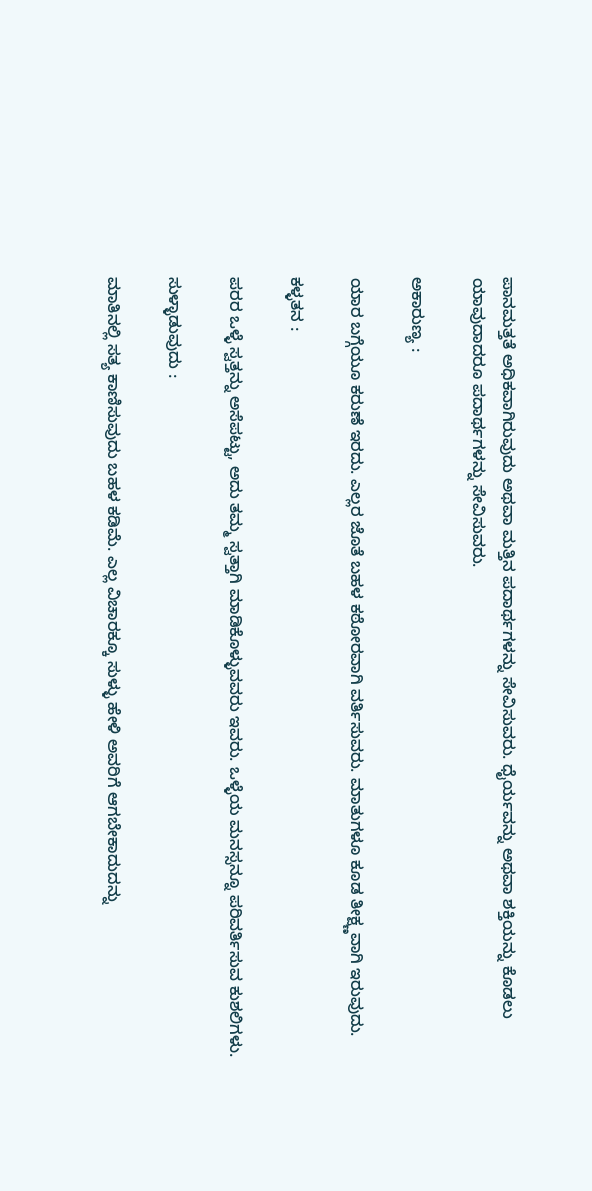ಪಾನಮತ್ತತೆ ಅಧಿಕವಾಗಿರುವುದು ಅಥವಾ ಮತ್ತಿನ ಪದಾರ್ಥಗಳನ್ನು ಸೇವಿಸುವರು. ಧೈರ್ಯವನ್ನು ಅಥವಾ ಶಕ್ತಿಯನ್ನು ಕೊಡಲು ಯಾವುದಾದರೂ ಪದಾರ್ಥಗಳನ್ನು ಸೇವಿಸುವರು.

ಅಕಾರುಣ್ಯ :

ಯಾರ ಬಗ್ಗೆಯೂ ಕರುಣೆ ಇರದು. ಎಲ್ಲರ ಜೊತೆ ಬಹಳ ಕಠೋರವಾಗಿ ವರ್ತಿಸುವರು. ಮಾತುಗಳೂ ಕೂಡ ತೀಕ್ಷ್ಣವಾಗಿ ಇರುವುದು.

ಕಳ್ಳತನ :

ಪರರ ಒಳ್ಳೆ ಸ್ವತ್ತನ್ನು ಅಸೆಪಟ್ಟು, ಅದು ತಮ್ಮ ಸ್ವತ್ತಾಗಿ ಮಾಡಿಕೊಳ್ಳುವವರು ಇವರು. ಒಳ್ಳೆಯ ಮನಸ್ಸನ್ನೂ ಪರಿವರ್ತಿಸುವ ಕುಶಲಿಗಳು.

ಸುಳ್ಳಾಡುವುದು :

ಮಾತಿನಲ್ಲಿ ಸತ್ಯ ಕಾಣಿಸುವುದು ಬಹಳ ಕಡಿಮೆ. ಎಲ್ಲ ವಿಚಾರಕ್ಕೂ ಸುಳ್ಳು ಹೇಳಿ ಅವರಿಗೆ ಆಗಬೇಕಾದುದನ್ನು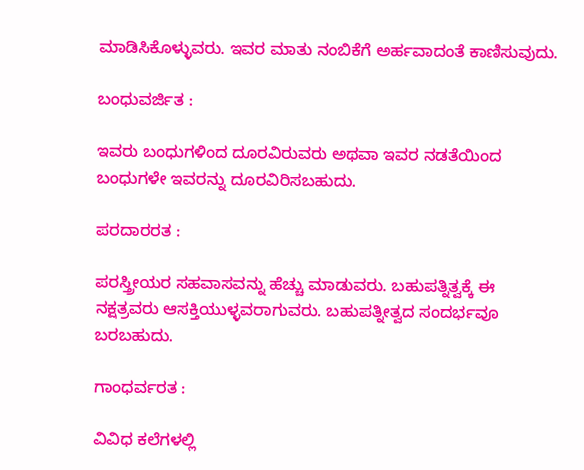ಮಾಡಿಸಿಕೊಳ್ಳುವರು. ಇವರ ಮಾತು ನಂಬಿಕೆಗೆ ಅರ್ಹವಾದಂತೆ ಕಾಣಿಸುವುದು.

ಬಂಧುವರ್ಜಿತ :

ಇವರು ಬಂಧುಗಳಿಂದ ದೂರವಿರುವರು ಅಥವಾ ಇವರ ನಡತೆಯಿಂದ ಬಂಧುಗಳೇ ಇವರನ್ನು ದೂರವಿರಿಸಬಹುದು.

ಪರದಾರರತ :

ಪರಸ್ತ್ರೀಯರ ಸಹವಾಸವನ್ನು ಹೆಚ್ಚು ಮಾಡುವರು. ಬಹುಪತ್ನಿತ್ವಕ್ಕೆ ಈ ನಕ್ಷತ್ರವರು ಆಸಕ್ತಿಯುಳ್ಳವರಾಗುವರು. ಬಹುಪತ್ನೀತ್ವದ ಸಂದರ್ಭವೂ ಬರಬಹುದು.

ಗಾಂಧರ್ವರತ :

ವಿವಿಧ ಕಲೆಗಳಲ್ಲಿ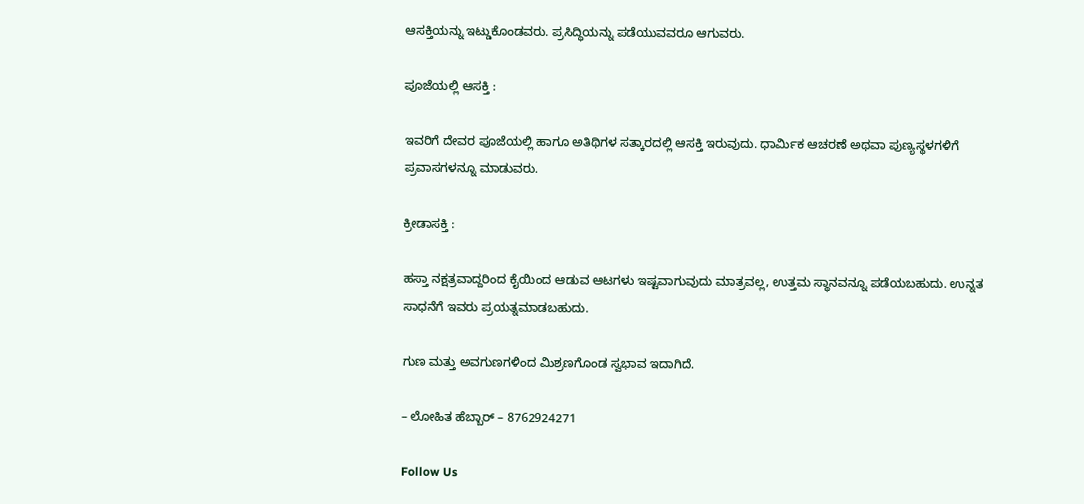ಆಸಕ್ತಿಯನ್ನು ಇಟ್ಡುಕೊಂಡವರು. ಪ್ರಸಿದ್ಧಿಯನ್ನು ಪಡೆಯುವವರೂ ಆಗುವರು.

ಪೂಜೆಯಲ್ಲಿ ಆಸಕ್ತಿ :

ಇವರಿಗೆ ದೇವರ ಪೂಜೆಯಲ್ಲಿ ಹಾಗೂ ಅತಿಥಿಗಳ ಸತ್ಕಾರದಲ್ಲಿ ಆಸಕ್ತಿ ಇರುವುದು. ಧಾರ್ಮಿಕ ಆಚರಣೆ ಅಥವಾ ಪುಣ್ಯಸ್ಥಳಗಳಿಗೆ ಪ್ರವಾಸಗಳನ್ನೂ ಮಾಡುವರು.

ಕ್ರೀಡಾಸಕ್ತಿ :

ಹಸ್ತಾ ನಕ್ಷತ್ರವಾದ್ದರಿಂದ ಕೈಯಿಂದ ಆಡುವ ಆಟಗಳು ಇಷ್ಟವಾಗುವುದು ಮಾತ್ರವಲ್ಲ, ಉತ್ತಮ ಸ್ಥಾನವನ್ನೂ ಪಡೆಯಬಹುದು. ಉನ್ನತ ಸಾಧನೆಗೆ ಇವರು ಪ್ರಯತ್ನಮಾಡಬಹುದು.

ಗುಣ ಮತ್ತು ಅವಗುಣಗಳಿಂದ ಮಿಶ್ರಣಗೊಂಡ ಸ್ವಭಾವ ಇದಾಗಿದೆ.

– ಲೋಹಿತ ಹೆಬ್ಬಾರ್ – 8762924271

Follow Us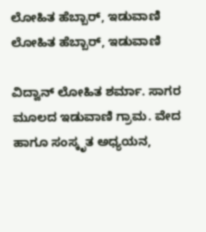ಲೋಹಿತ ಹೆಬ್ಬಾರ್, ಇಡುವಾಣಿ
ಲೋಹಿತ ಹೆಬ್ಬಾರ್, ಇಡುವಾಣಿ

ವಿದ್ವಾನ್ ಲೋಹಿತ ಶರ್ಮಾ. ಸಾಗರ ಮೂಲದ ಇಡುವಾಣಿ ಗ್ರಾಮ. ವೇದ ಹಾಗೂ ಸಂಸ್ಕೃತ ಅಧ್ಯಯನ,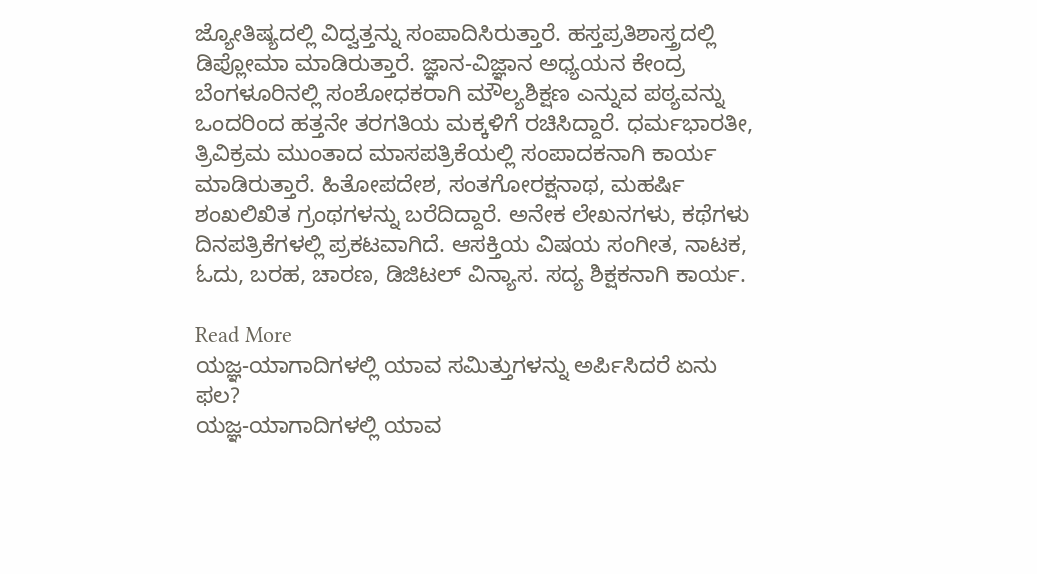ಜ್ಯೋತಿಷ್ಯದಲ್ಲಿ ವಿದ್ವತ್ತನ್ನು ಸಂಪಾದಿಸಿರುತ್ತಾರೆ. ಹಸ್ತಪ್ರತಿಶಾಸ್ತ್ರದಲ್ಲಿ ಡಿಪ್ಲೋಮಾ ಮಾಡಿರುತ್ತಾರೆ. ಜ್ಞಾನ-ವಿಜ್ಞಾನ ಅಧ್ಯಯನ ಕೇಂದ್ರ ಬೆಂಗಳೂರಿನಲ್ಲಿ ಸಂಶೋಧಕರಾಗಿ ಮೌಲ್ಯಶಿಕ್ಷಣ ಎನ್ನುವ ಪಠ್ಯವನ್ನು ಒಂದರಿಂದ ಹತ್ತನೇ ತರಗತಿಯ ಮಕ್ಕಳಿಗೆ ರಚಿಸಿದ್ದಾರೆ. ಧರ್ಮಭಾರತೀ, ತ್ರಿವಿಕ್ರಮ ಮುಂತಾದ ಮಾಸಪತ್ರಿಕೆಯಲ್ಲಿ ಸಂಪಾದಕನಾಗಿ ಕಾರ್ಯ ಮಾಡಿರುತ್ತಾರೆ. ಹಿತೋಪದೇಶ, ಸಂತಗೋರಕ್ಷನಾಥ, ಮಹರ್ಷಿ ಶಂಖಲಿಖಿತ ಗ್ರಂಥಗಳನ್ನು ಬರೆದಿದ್ದಾರೆ. ಅನೇಕ ಲೇಖನಗಳು, ಕಥೆಗಳು ದಿನಪತ್ರಿಕೆಗಳಲ್ಲಿ ಪ್ರಕಟವಾಗಿದೆ. ಆಸಕ್ತಿಯ ವಿಷಯ ಸಂಗೀತ, ನಾಟಕ, ಓದು, ಬರಹ, ಚಾರಣ, ಡಿಜಿಟಲ್ ವಿನ್ಯಾಸ. ಸದ್ಯ ಶಿಕ್ಷಕನಾಗಿ ಕಾರ್ಯ.

Read More
ಯಜ್ಞ-ಯಾಗಾದಿಗಳಲ್ಲಿ ಯಾವ ಸಮಿತ್ತುಗಳನ್ನು ಅರ್ಪಿಸಿದರೆ ಏನು ಫಲ?
ಯಜ್ಞ-ಯಾಗಾದಿಗಳಲ್ಲಿ ಯಾವ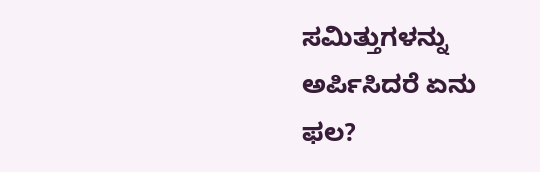ಸಮಿತ್ತುಗಳನ್ನು ಅರ್ಪಿಸಿದರೆ ಏನು ಫಲ?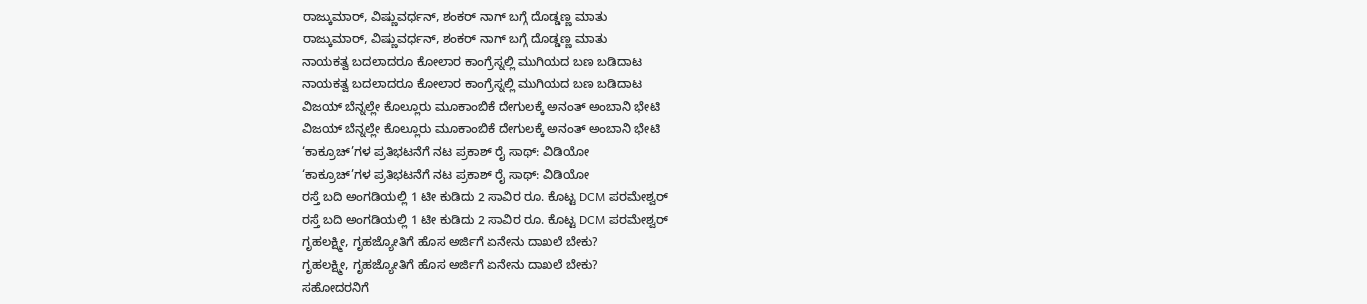ರಾಜ್ಕುಮಾರ್, ವಿಷ್ಣುವರ್ಧನ್, ಶಂಕರ್ ನಾಗ್ ಬಗ್ಗೆ ದೊಡ್ಡಣ್ಣ ಮಾತು
ರಾಜ್ಕುಮಾರ್, ವಿಷ್ಣುವರ್ಧನ್, ಶಂಕರ್ ನಾಗ್ ಬಗ್ಗೆ ದೊಡ್ಡಣ್ಣ ಮಾತು
ನಾಯಕತ್ವ ಬದಲಾದರೂ ಕೋಲಾರ ಕಾಂಗ್ರೆಸ್ನಲ್ಲಿ ಮುಗಿಯದ ಬಣ ಬಡಿದಾಟ
ನಾಯಕತ್ವ ಬದಲಾದರೂ ಕೋಲಾರ ಕಾಂಗ್ರೆಸ್ನಲ್ಲಿ ಮುಗಿಯದ ಬಣ ಬಡಿದಾಟ
ವಿಜಯ್ ಬೆನ್ನಲ್ಲೇ ಕೊಲ್ಲೂರು ಮೂಕಾಂಬಿಕೆ ದೇಗುಲಕ್ಕೆ ಅನಂತ್ ಅಂಬಾನಿ ಭೇಟಿ
ವಿಜಯ್ ಬೆನ್ನಲ್ಲೇ ಕೊಲ್ಲೂರು ಮೂಕಾಂಬಿಕೆ ದೇಗುಲಕ್ಕೆ ಅನಂತ್ ಅಂಬಾನಿ ಭೇಟಿ
‘ಕಾಕ್ರೂಚ್’ಗಳ ಪ್ರತಿಭಟನೆಗೆ ನಟ ಪ್ರಕಾಶ್ ರೈ ಸಾಥ್: ವಿಡಿಯೋ
‘ಕಾಕ್ರೂಚ್’ಗಳ ಪ್ರತಿಭಟನೆಗೆ ನಟ ಪ್ರಕಾಶ್ ರೈ ಸಾಥ್: ವಿಡಿಯೋ
ರಸ್ತೆ ಬದಿ ಅಂಗಡಿಯಲ್ಲಿ 1 ಟೀ ಕುಡಿದು 2 ಸಾವಿರ ರೂ. ಕೊಟ್ಟ DCM ಪರಮೇಶ್ವರ್
ರಸ್ತೆ ಬದಿ ಅಂಗಡಿಯಲ್ಲಿ 1 ಟೀ ಕುಡಿದು 2 ಸಾವಿರ ರೂ. ಕೊಟ್ಟ DCM ಪರಮೇಶ್ವರ್
ಗೃಹಲಕ್ಷ್ಮೀ, ಗೃಹಜ್ಯೋತಿಗೆ ಹೊಸ ಅರ್ಜಿಗೆ ಏನೇನು ದಾಖಲೆ ಬೇಕು?
ಗೃಹಲಕ್ಷ್ಮೀ, ಗೃಹಜ್ಯೋತಿಗೆ ಹೊಸ ಅರ್ಜಿಗೆ ಏನೇನು ದಾಖಲೆ ಬೇಕು?
ಸಹೋದರನಿಗೆ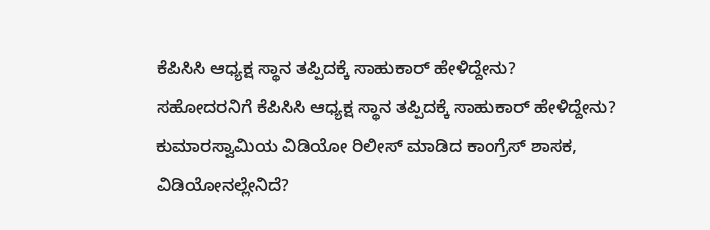ಕೆಪಿಸಿಸಿ ಆಧ್ಯಕ್ಷ ಸ್ಥಾನ ತಪ್ಪಿದಕ್ಕೆ ಸಾಹುಕಾರ್ ಹೇಳಿದ್ದೇನು?
ಸಹೋದರನಿಗೆ ಕೆಪಿಸಿಸಿ ಆಧ್ಯಕ್ಷ ಸ್ಥಾನ ತಪ್ಪಿದಕ್ಕೆ ಸಾಹುಕಾರ್ ಹೇಳಿದ್ದೇನು?
ಕುಮಾರಸ್ವಾಮಿಯ ವಿಡಿಯೋ ರಿಲೀಸ್ ಮಾಡಿದ ಕಾಂಗ್ರೆಸ್ ಶಾಸಕ, ವಿಡಿಯೋನಲ್ಲೇನಿದೆ?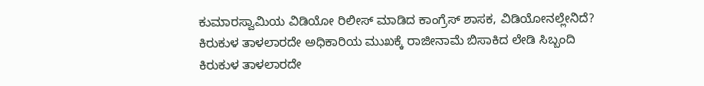ಕುಮಾರಸ್ವಾಮಿಯ ವಿಡಿಯೋ ರಿಲೀಸ್ ಮಾಡಿದ ಕಾಂಗ್ರೆಸ್ ಶಾಸಕ, ವಿಡಿಯೋನಲ್ಲೇನಿದೆ?
ಕಿರುಕುಳ ತಾಳಲಾರದೇ ಅಧಿಕಾರಿಯ ಮುಖಕ್ಕೆ ರಾಜೀನಾಮೆ ಬಿಸಾಕಿದ ಲೇಡಿ ಸಿಬ್ಬಂದಿ
ಕಿರುಕುಳ ತಾಳಲಾರದೇ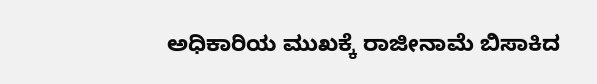ಅಧಿಕಾರಿಯ ಮುಖಕ್ಕೆ ರಾಜೀನಾಮೆ ಬಿಸಾಕಿದ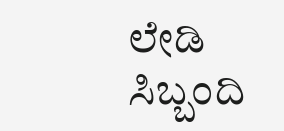ಲೇಡಿ ಸಿಬ್ಬಂದಿ